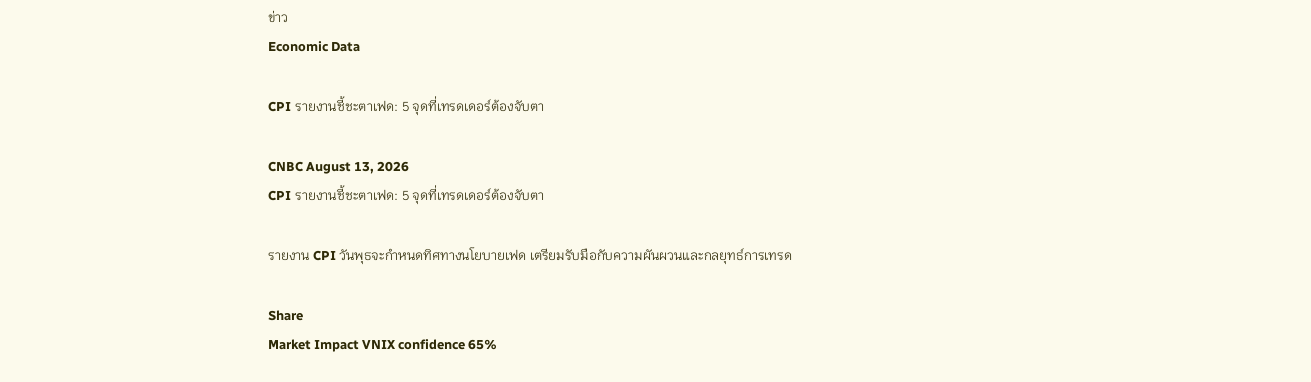ข่าว
Economic Data

CPI รายงานชี้ชะตาเฟด: 5 จุดที่เทรดเดอร์ต้องจับตา

CNBC August 13, 2026
CPI รายงานชี้ชะตาเฟด: 5 จุดที่เทรดเดอร์ต้องจับตา

รายงาน CPI วันพุธจะกำหนดทิศทางนโยบายเฟด เตรียมรับมือกับความผันผวนและกลยุทธ์การเทรด

Share
Market Impact VNIX confidence 65%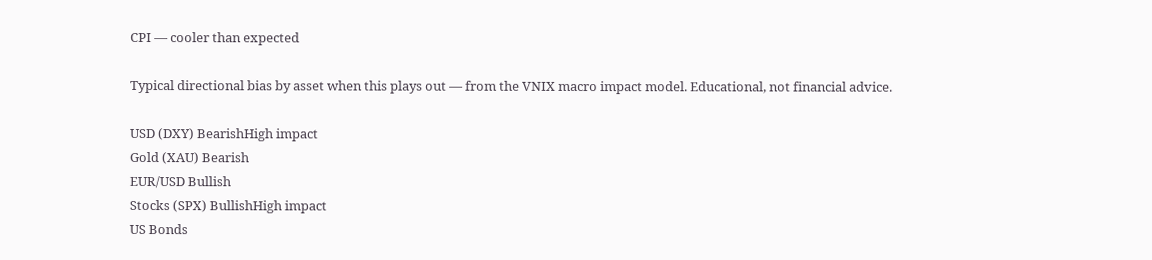CPI — cooler than expected

Typical directional bias by asset when this plays out — from the VNIX macro impact model. Educational, not financial advice.

USD (DXY) BearishHigh impact
Gold (XAU) Bearish
EUR/USD Bullish
Stocks (SPX) BullishHigh impact
US Bonds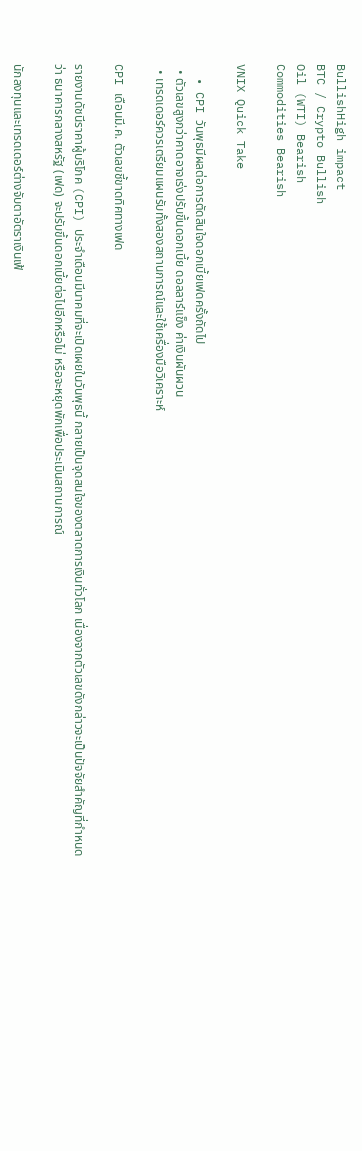BullishHigh impact
BTC / Crypto Bullish
Oil (WTI) Bearish
Commodities Bearish

VNIX Quick Take

  • CPI วันพุธมีผลต่อการตัดสินใจดอกเบี้ยเฟดครั้งถัดไป
  • ตัวเลขสูงกว่าคาดอาจเร่งปรับขึ้นดอกเบี้ย ดอลลาร์แข็ง ค่าเงินผันผวน
  • เทรดเดอร์ควรเตรียมแผนรับทั้งสองสถานการณ์และใช้เครื่องมือวิเคราะห์

CPI เดือนมี.ค. ตัวเลขชี้ขาดทิศทางเฟด

รายงานดัชนีราคาผู้บริโภค (CPI) ประจำเดือนมีนาคมที่จะเปิดเผยในวันพุธนี้ กลายเป็นจุดสนใจของตลาดการเงินทั่วโลก เนื่องจากตัวเลขดังกล่าวจะเป็นปัจจัยสำคัญที่กำหนดว่า ธนาคารกลางสหรัฐ (เฟด) จะปรับขึ้นดอกเบี้ยต่อไปอีกหรือไม่ หรือจะหยุดพักเพื่อประเมินสถานการณ์

นักลงทุนและเทรดเดอร์ต่างจับตาอัตราเงินเฟ้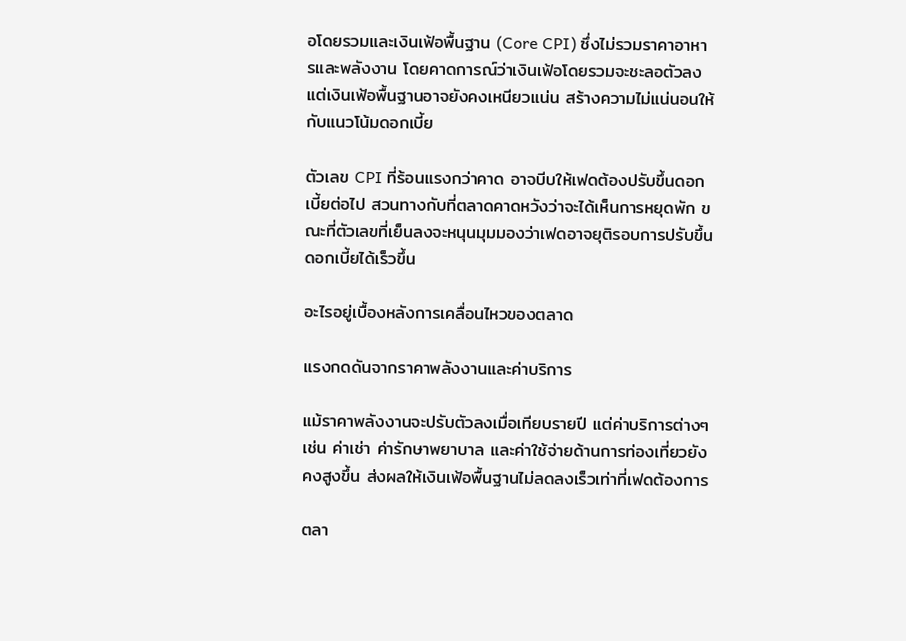อโดยรวมและเงินเฟ้อพื้นฐาน (Core CPI) ซึ่งไม่รวมราคาอาหารและพลังงาน โดยคาดการณ์ว่าเงินเฟ้อโดยรวมจะชะลอตัวลง แต่เงินเฟ้อพื้นฐานอาจยังคงเหนียวแน่น สร้างความไม่แน่นอนให้กับแนวโน้มดอกเบี้ย

ตัวเลข CPI ที่ร้อนแรงกว่าคาด อาจบีบให้เฟดต้องปรับขึ้นดอกเบี้ยต่อไป สวนทางกับที่ตลาดคาดหวังว่าจะได้เห็นการหยุดพัก ขณะที่ตัวเลขที่เย็นลงจะหนุนมุมมองว่าเฟดอาจยุติรอบการปรับขึ้นดอกเบี้ยได้เร็วขึ้น

อะไรอยู่เบื้องหลังการเคลื่อนไหวของตลาด

แรงกดดันจากราคาพลังงานและค่าบริการ

แม้ราคาพลังงานจะปรับตัวลงเมื่อเทียบรายปี แต่ค่าบริการต่างๆ เช่น ค่าเช่า ค่ารักษาพยาบาล และค่าใช้จ่ายด้านการท่องเที่ยวยังคงสูงขึ้น ส่งผลให้เงินเฟ้อพื้นฐานไม่ลดลงเร็วเท่าที่เฟดต้องการ

ตลา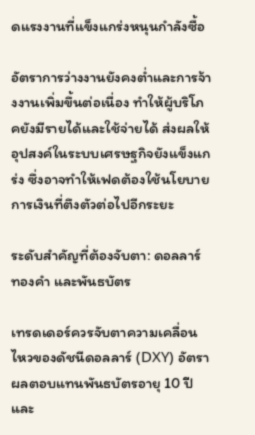ดแรงงานที่แข็งแกร่งหนุนกำลังซื้อ

อัตราการว่างงานยังคงต่ำและการจ้างงานเพิ่มขึ้นต่อเนื่อง ทำให้ผู้บริโภคยังมีรายได้และใช้จ่ายได้ ส่งผลให้อุปสงค์ในระบบเศรษฐกิจยังแข็งแกร่ง ซึ่งอาจทำให้เฟดต้องใช้นโยบายการเงินที่ตึงตัวต่อไปอีกระยะ

ระดับสำคัญที่ต้องจับตา: ดอลลาร์ ทองคำ และพันธบัตร

เทรดเดอร์ควรจับตาความเคลื่อนไหวของดัชนีดอลลาร์ (DXY) อัตราผลตอบแทนพันธบัตรอายุ 10 ปี และ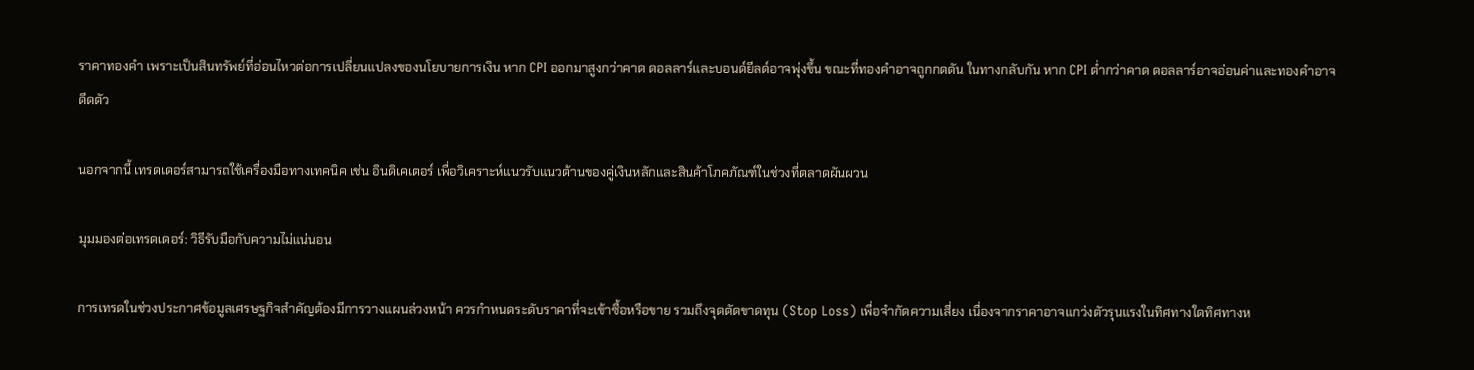ราคาทองคำ เพราะเป็นสินทรัพย์ที่อ่อนไหวต่อการเปลี่ยนแปลงของนโยบายการเงิน หาก CPI ออกมาสูงกว่าคาด ดอลลาร์และบอนด์ยีลด์อาจพุ่งขึ้น ขณะที่ทองคำอาจถูกกดดัน ในทางกลับกัน หาก CPI ต่ำกว่าคาด ดอลลาร์อาจอ่อนค่าและทองคำอาจดีดตัว

นอกจากนี้ เทรดเดอร์สามารถใช้เครื่องมือทางเทคนิค เช่น อินดิเคเตอร์ เพื่อวิเคราะห์แนวรับแนวต้านของคู่เงินหลักและสินค้าโภคภัณฑ์ในช่วงที่ตลาดผันผวน

มุมมองต่อเทรดเดอร์: วิธีรับมือกับความไม่แน่นอน

การเทรดในช่วงประกาศข้อมูลเศรษฐกิจสำคัญต้องมีการวางแผนล่วงหน้า ควรกำหนดระดับราคาที่จะเข้าซื้อหรือขาย รวมถึงจุดตัดขาดทุน (Stop Loss) เพื่อจำกัดความเสี่ยง เนื่องจากราคาอาจแกว่งตัวรุนแรงในทิศทางใดทิศทางห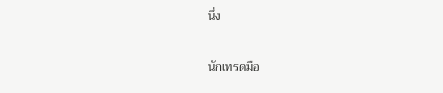นึ่ง

นักเทรดมือ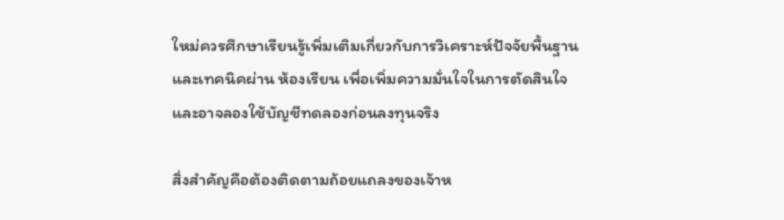ใหม่ควรศึกษาเรียนรู้เพิ่มเติมเกี่ยวกับการวิเคราะห์ปัจจัยพื้นฐานและเทคนิคผ่าน ห้องเรียน เพื่อเพิ่มความมั่นใจในการตัดสินใจ และอาจลองใช้บัญชีทดลองก่อนลงทุนจริง

สิ่งสำคัญคือต้องติดตามถ้อยแถลงของเจ้าห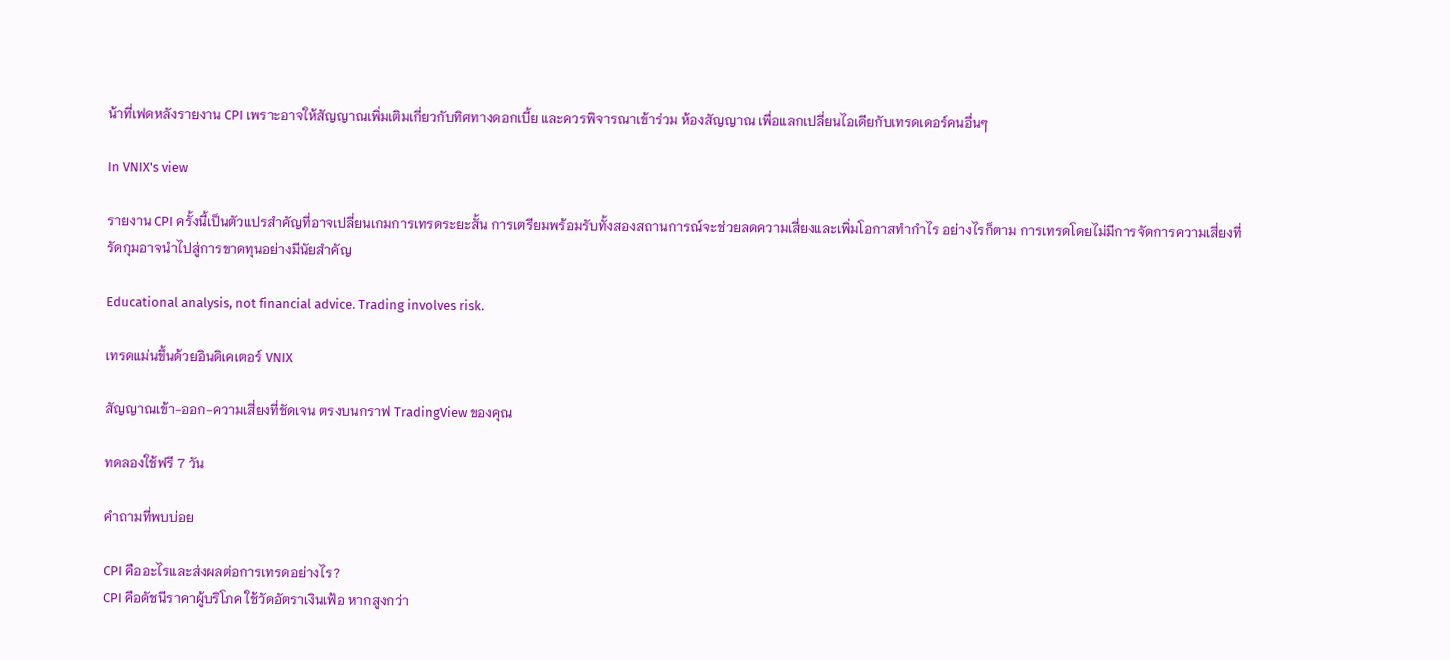น้าที่เฟดหลังรายงาน CPI เพราะอาจให้สัญญาณเพิ่มเติมเกี่ยวกับทิศทางดอกเบี้ย และควรพิจารณาเข้าร่วม ห้องสัญญาณ เพื่อแลกเปลี่ยนไอเดียกับเทรดเดอร์คนอื่นๆ

In VNIX's view

รายงาน CPI ครั้งนี้เป็นตัวแปรสำคัญที่อาจเปลี่ยนเกมการเทรดระยะสั้น การเตรียมพร้อมรับทั้งสองสถานการณ์จะช่วยลดความเสี่ยงและเพิ่มโอกาสทำกำไร อย่างไรก็ตาม การเทรดโดยไม่มีการจัดการความเสี่ยงที่รัดกุมอาจนำไปสู่การขาดทุนอย่างมีนัยสำคัญ

Educational analysis, not financial advice. Trading involves risk.

เทรดแม่นขึ้นด้วยอินดิเคเตอร์ VNIX

สัญญาณเข้า-ออก-ความเสี่ยงที่ชัดเจน ตรงบนกราฟ TradingView ของคุณ

ทดลองใช้ฟรี 7 วัน

คำถามที่พบบ่อย

CPI คืออะไรและส่งผลต่อการเทรดอย่างไร?
CPI คือดัชนีราคาผู้บริโภค ใช้วัดอัตราเงินเฟ้อ หากสูงกว่า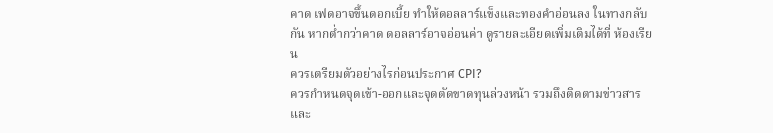คาด เฟดอาจขึ้นดอกเบี้ย ทำให้ดอลลาร์แข็งและทองคำอ่อนลง ในทางกลับกัน หากต่ำกว่าคาด ดอลลาร์อาจอ่อนค่า ดูรายละเอียดเพิ่มเติมได้ที่ ห้องเรียน
ควรเตรียมตัวอย่างไรก่อนประกาศ CPI?
ควรกำหนดจุดเข้า-ออกและจุดตัดขาดทุนล่วงหน้า รวมถึงติดตามข่าวสารและ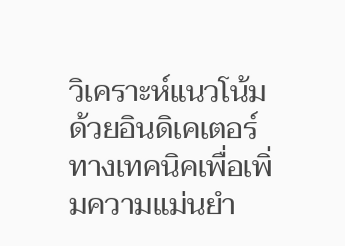วิเคราะห์แนวโน้มด้วยอินดิเคเตอร์ทางเทคนิคเพื่อเพิ่มความแม่นยำ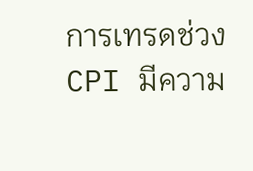การเทรดช่วง CPI มีความ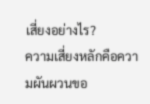เสี่ยงอย่างไร?
ความเสี่ยงหลักคือความผันผวนขอ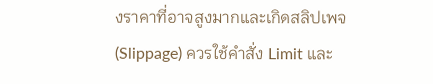งราคาที่อาจสูงมากและเกิดสลิปเพจ (Slippage) ควรใช้คำสั่ง Limit และ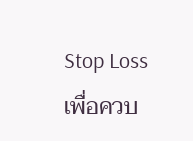Stop Loss เพื่อควบ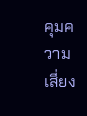คุมความเสี่ยง